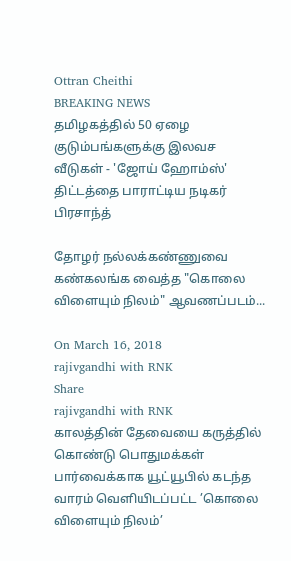Ottran Cheithi
BREAKING NEWS
தமிழகத்தில் 50 ஏழை குடும்பங்களுக்கு இலவச வீடுகள் - 'ஜோய் ஹோம்ஸ்' திட்டத்தை பாராட்டிய நடிகர் பிரசாந்த்

தோழர் நல்லக்கண்ணுவை கண்கலங்க வைத்த "கொலை விளையும் நிலம்" ஆவணப்படம்...

On March 16, 2018
rajivgandhi with RNK
Share
rajivgandhi with RNK
காலத்தின் தேவையை கருத்தில் கொண்டு பொதுமக்கள் பார்வைக்காக யூட்யூபில் கடந்த வாரம் வெளியிடப்பட்ட ’கொலை விளையும் நிலம்’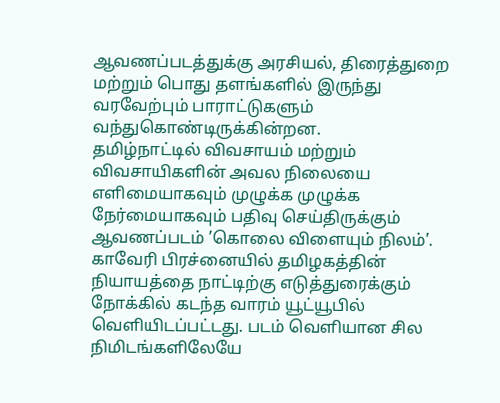ஆவணப்படத்துக்கு அரசியல், திரைத்துறை மற்றும் பொது தளங்களில் இருந்து வரவேற்பும் பாராட்டுகளும் வந்துகொண்டிருக்கின்றன.
தமிழ்நாட்டில் விவசாயம் மற்றும் விவசாயிகளின் அவல நிலையை எளிமையாகவும் முழுக்க முழுக்க நேர்மையாகவும் பதிவு செய்திருக்கும் ஆவணப்படம் ’கொலை விளையும் நிலம்’. காவேரி பிரச்னையில் தமிழகத்தின் நியாயத்தை நாட்டிற்கு எடுத்துரைக்கும் நோக்கில் கடந்த வாரம் யூட்யூபில் வெளியிடப்பட்டது. படம் வெளியான சில நிமிடங்களிலேயே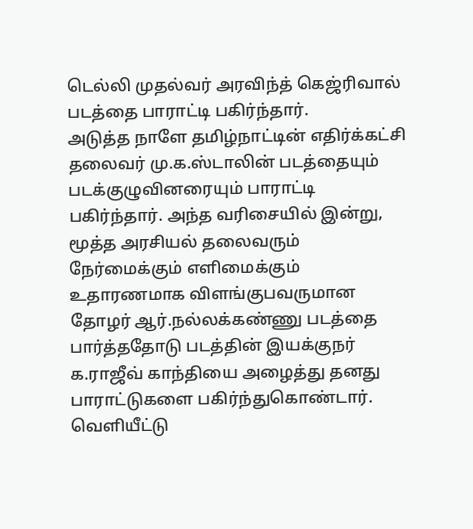டெல்லி முதல்வர் அரவிந்த் கெஜ்ரிவால் படத்தை பாராட்டி பகிர்ந்தார்.
அடுத்த நாளே தமிழ்நாட்டின் எதிர்க்கட்சி தலைவர் மு.க.ஸ்டாலின் படத்தையும் படக்குழுவினரையும் பாராட்டி பகிர்ந்தார். அந்த வரிசையில் இன்று, மூத்த அரசியல் தலைவரும் நேர்மைக்கும் எளிமைக்கும் உதாரணமாக விளங்குபவருமான தோழர் ஆர்.நல்லக்கண்ணு படத்தை பார்த்ததோடு படத்தின் இயக்குநர் க.ராஜீவ் காந்தியை அழைத்து தனது பாராட்டுகளை பகிர்ந்துகொண்டார். வெளியீட்டு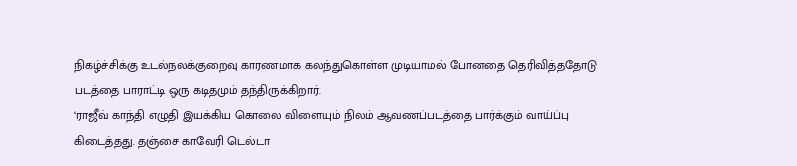நிகழ்ச்சிக்கு உடல்நலக்குறைவு காரணமாக கலந்துகொள்ள முடியாமல் போனதை தெரிவித்ததோடு படத்தை பாராட்டி ஒரு கடிதமும் தந்திருக்கிறார்.
‘ராஜீவ் காந்தி எழுதி இயக்கிய கொலை விளையும் நிலம் ஆவணப்படத்தை பார்க்கும் வாய்ப்பு கிடைத்தது. தஞ்சை காவேரி டெல்டா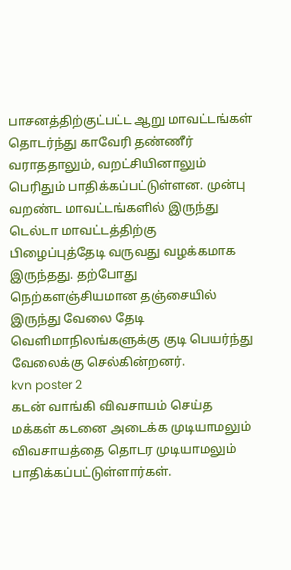பாசனத்திற்குட்பட்ட ஆறு மாவட்டங்கள் தொடர்ந்து காவேரி தண்ணீர் வராததாலும், வறட்சியினாலும் பெரிதும் பாதிக்கப்பட்டுள்ளன. முன்பு வறண்ட மாவட்டங்களில் இருந்து டெல்டா மாவட்டத்திற்கு பிழைப்புத்தேடி வருவது வழக்கமாக இருந்தது. தற்போது நெற்களஞ்சியமான தஞ்சையில் இருந்து வேலை தேடி வெளிமாநிலங்களுக்கு குடி பெயர்ந்து வேலைக்கு செல்கின்றனர்.
kvn poster 2
கடன் வாங்கி விவசாயம் செய்த மக்கள் கடனை அடைக்க முடியாமலும் விவசாயத்தை தொடர முடியாமலும் பாதிக்கப்பட்டுள்ளார்கள்.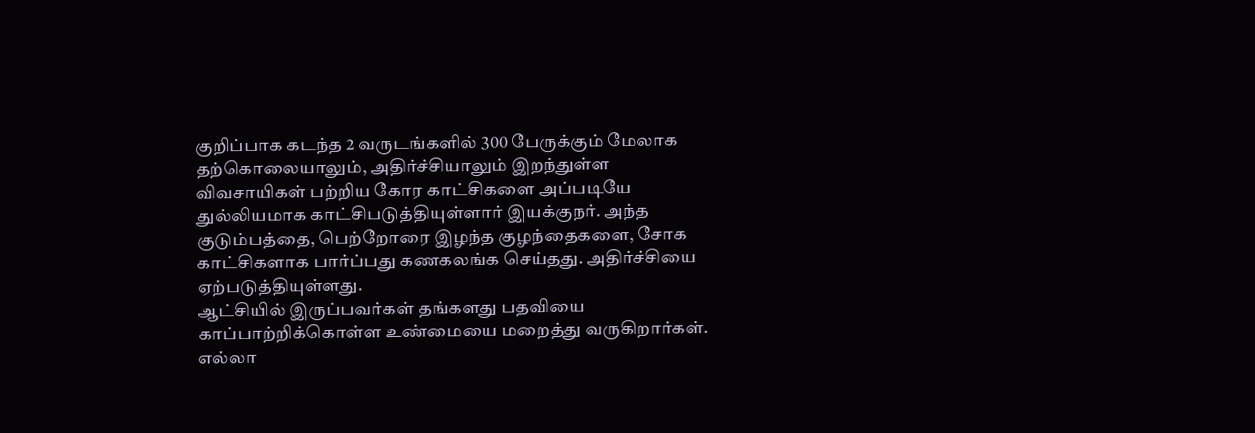குறிப்பாக கடந்த 2 வருடங்களில் 300 பேருக்கும் மேலாக தற்கொலையாலும், அதிர்ச்சியாலும் இறந்துள்ள விவசாயிகள் பற்றிய கோர காட்சிகளை அப்படியே துல்லியமாக காட்சிபடுத்தியுள்ளார் இயக்குநர். அந்த குடும்பத்தை, பெற்றோரை இழந்த குழந்தைகளை, சோக காட்சிகளாக பார்ப்பது கணகலங்க செய்தது. அதிர்ச்சியை ஏற்படுத்தியுள்ளது.
ஆட்சியில் இருப்பவர்கள் தங்களது பதவியை காப்பாற்றிக்கொள்ள உண்மையை மறைத்து வருகிறார்கள். எல்லா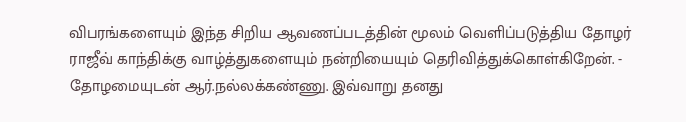விபரங்களையும் இந்த சிறிய ஆவணப்படத்தின் மூலம் வெளிப்படுத்திய தோழர் ராஜீவ் காந்திக்கு வாழ்த்துகளையும் நன்றியையும் தெரிவித்துக்கொள்கிறேன். - தோழமையுடன் ஆர்.நல்லக்கண்ணு. இவ்வாறு தனது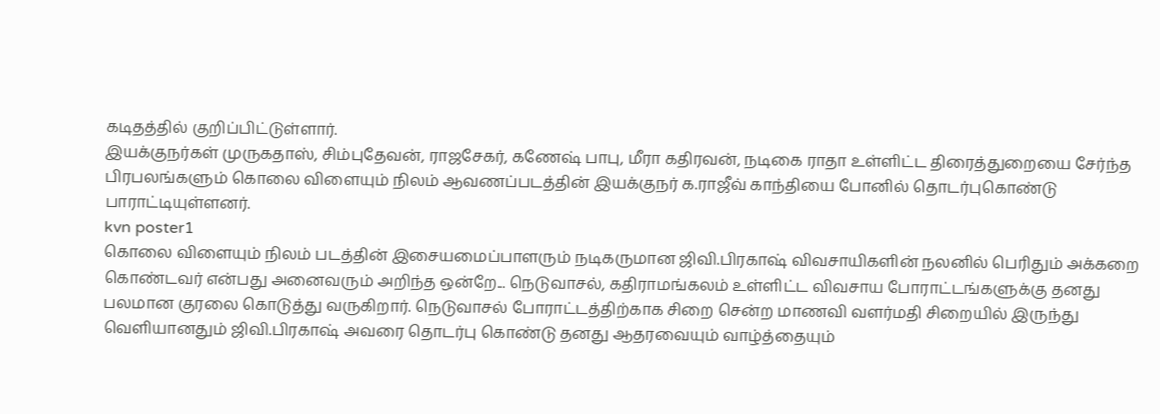கடிதத்தில் குறிப்பிட்டுள்ளார்.
இயக்குநர்கள் முருகதாஸ், சிம்புதேவன், ராஜசேகர், கணேஷ் பாபு, மீரா கதிரவன், நடிகை ராதா உள்ளிட்ட திரைத்துறையை சேர்ந்த பிரபலங்களும் கொலை விளையும் நிலம் ஆவணப்படத்தின் இயக்குநர் க.ராஜீவ் காந்தியை போனில் தொடர்புகொண்டு பாராட்டியுள்ளனர்.
kvn poster1
கொலை விளையும் நிலம் படத்தின் இசையமைப்பாளரும் நடிகருமான ஜிவி.பிரகாஷ் விவசாயிகளின் நலனில் பெரிதும் அக்கறை கொண்டவர் என்பது அனைவரும் அறிந்த ஒன்றே... நெடுவாசல், கதிராமங்கலம் உள்ளிட்ட விவசாய போராட்டங்களுக்கு தனது பலமான குரலை கொடுத்து வருகிறார். நெடுவாசல் போராட்டத்திற்காக சிறை சென்ற மாணவி வளர்மதி சிறையில் இருந்து வெளியானதும் ஜிவி.பிரகாஷ் அவரை தொடர்பு கொண்டு தனது ஆதரவையும் வாழ்த்தையும்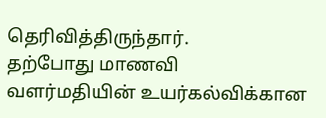தெரிவித்திருந்தார்.
தற்போது மாணவி வளர்மதியின் உயர்கல்விக்கான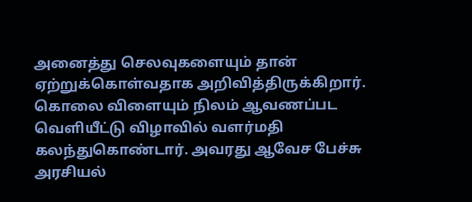அனைத்து செலவுகளையும் தான் ஏற்றுக்கொள்வதாக அறிவித்திருக்கிறார். கொலை விளையும் நிலம் ஆவணப்பட வெளியீட்டு விழாவில் வளர்மதி கலந்துகொண்டார். அவரது ஆவேச பேச்சு அரசியல்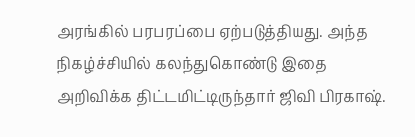அரங்கில் பரபரப்பை ஏற்படுத்தியது. அந்த நிகழ்ச்சியில் கலந்துகொண்டு இதை அறிவிக்க திட்டமிட்டிருந்தார் ஜிவி பிரகாஷ்.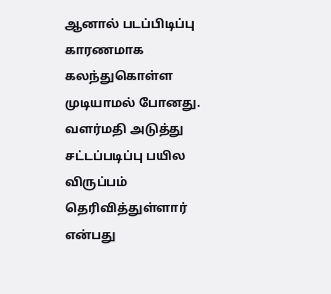ஆனால் படப்பிடிப்பு காரணமாக கலந்துகொள்ள முடியாமல் போனது. வளர்மதி அடுத்து சட்டப்படிப்பு பயில விருப்பம் தெரிவித்துள்ளார் என்பது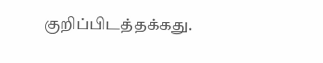குறிப்பிடத்தக்கது.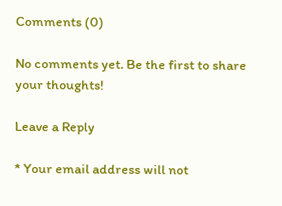Comments (0)

No comments yet. Be the first to share your thoughts!

Leave a Reply

* Your email address will not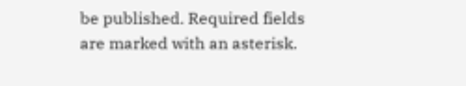be published. Required fields are marked with an asterisk.